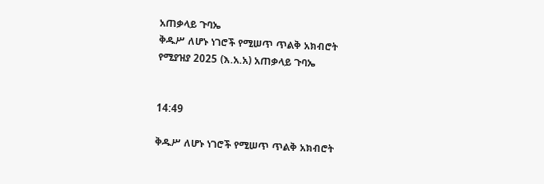አጠቃላይ ጉባኤ
ቅዱሥ ለሆኑ ነገሮች የሚሠጥ ጥልቅ አክብሮት
የሚያዝያ 2025 (እ.አ.አ) አጠቃላይ ጉባኤ


14:49

ቅዱሥ ለሆኑ ነገሮች የሚሠጥ ጥልቅ አክብሮት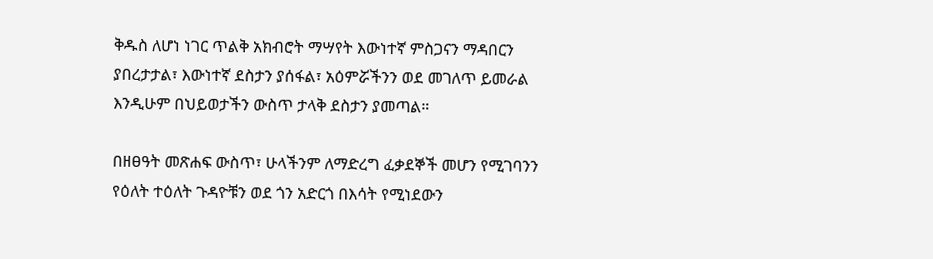ቅዱስ ለሆነ ነገር ጥልቅ አክብሮት ማሣየት እውነተኛ ምስጋናን ማዳበርን ያበረታታል፣ እውነተኛ ደስታን ያሰፋል፣ አዕምሯችንን ወደ መገለጥ ይመራል እንዲሁም በህይወታችን ውስጥ ታላቅ ደስታን ያመጣል።

በዘፀዓት መጽሐፍ ውስጥ፣ ሁላችንም ለማድረግ ፈቃደኞች መሆን የሚገባንን የዕለት ተዕለት ጉዳዮቹን ወደ ጎን አድርጎ በእሳት የሚነደውን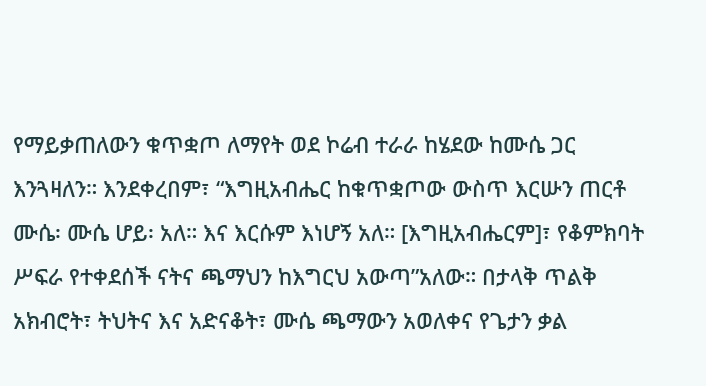የማይቃጠለውን ቁጥቋጦ ለማየት ወደ ኮሬብ ተራራ ከሄደው ከሙሴ ጋር እንጓዛለን። እንደቀረበም፣ “እግዚአብሔር ከቁጥቋጦው ውስጥ እርሡን ጠርቶ ሙሴ፡ ሙሴ ሆይ፡ አለ። እና እርሱም እነሆኝ አለ። [እግዚአብሔርም]፣ የቆምክባት ሥፍራ የተቀደሰች ናትና ጫማህን ከእግርህ አውጣ”አለው። በታላቅ ጥልቅ አክብሮት፣ ትህትና እና አድናቆት፣ ሙሴ ጫማውን አወለቀና የጌታን ቃል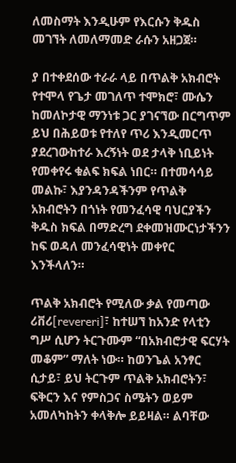ለመስማት እንዲሁም የእርሱን ቅዱስ መገኘት ለመለማመድ ራሱን አዘጋጀ።

ያ በተቀደሰው ተራራ ላይ በጥልቅ አክብሮት የተሞላ የጌታ መገለጥ ተሞክሮ፣ ሙሴን ከመለኮታዊ ማንነቱ ጋር ያገናኘው በርግጥም ይህ በሕይወቱ የተለየ ጥሪ እንዲመርጥ ያደረገውከተራ እረኝነት ወደ ታላቅ ነቢይነት የመቀየሩ ቁልፍ ክፍል ነበር። በተመሳሳይ መልኩ፣ እያንዳንዳችንም የጥልቅ አክብሮትን በጎነት የመንፈሳዊ ባህርያችን ቅዱስ ክፍል በማድረግ ደቀመዝሙርነታችንን ከፍ ወዳለ መንፈሳዊነት መቀየር እንችላለን።

ጥልቅ አክብሮት የሚለው ቃል የመጣው ሪቨሪ[revereri]፣ ከተሠኘ ከአንድ የላቲን ግሥ ሲሆን ትርጉሙም “በአክብሮታዊ ፍርሃት መቆም” ማለት ነው። ከወንጌል አንፃር ሲታይ፣ ይህ ትርጉም ጥልቅ አክብሮትን፣ ፍቅርን እና የምስጋና ስሜትን ወይም አመለካከትን ቀላቅሎ ይይዛል። ልባቸው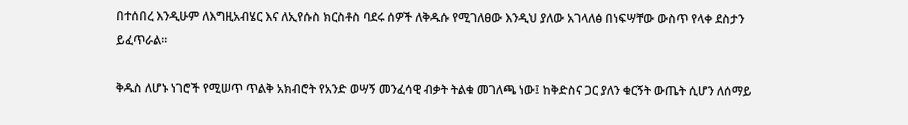በተሰበረ እንዲሁም ለእግዚአብሄር እና ለኢየሱስ ክርስቶስ ባደሩ ሰዎች ለቅዱሱ የሚገለፀው እንዲህ ያለው አገላለፅ በነፍሣቸው ውስጥ የላቀ ደስታን ይፈጥራል።

ቅዱስ ለሆኑ ነገሮች የሚሠጥ ጥልቅ አክብሮት የአንድ ወሣኝ መንፈሳዊ ብቃት ትልቁ መገለጫ ነው፤ ከቅድስና ጋር ያለን ቁርኝት ውጤት ሲሆን ለሰማይ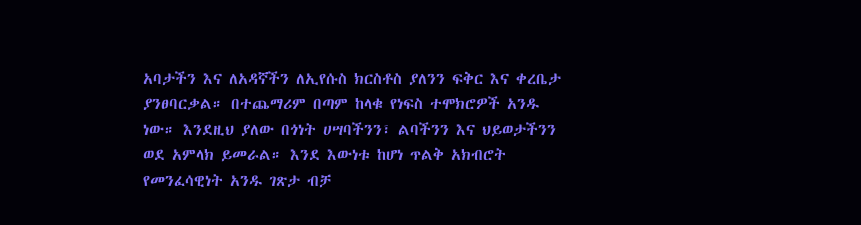አባታችን እና ለአዳኛችን ለኢየሱስ ክርስቶስ ያለንን ፍቅር እና ቀረቤታ ያንፀባርቃል። በተጨማሪም በጣም ከላቁ የነፍስ ተሞክሮዎች አንዱ ነው። እንደዚህ ያለው በጎነት ሀሣባችንን፣ ልባችንን እና ህይወታችንን ወደ አምላክ ይመራል። እንደ እውነቱ ከሆነ ጥልቅ አክብሮት የመንፈሳዊነት አንዱ ገጽታ ብቻ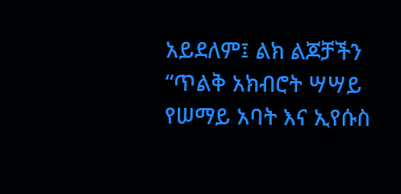አይደለም፤ ልክ ልጆቻችን “ጥልቅ አክብሮት ሣሣይ የሠማይ አባት እና ኢየሱስ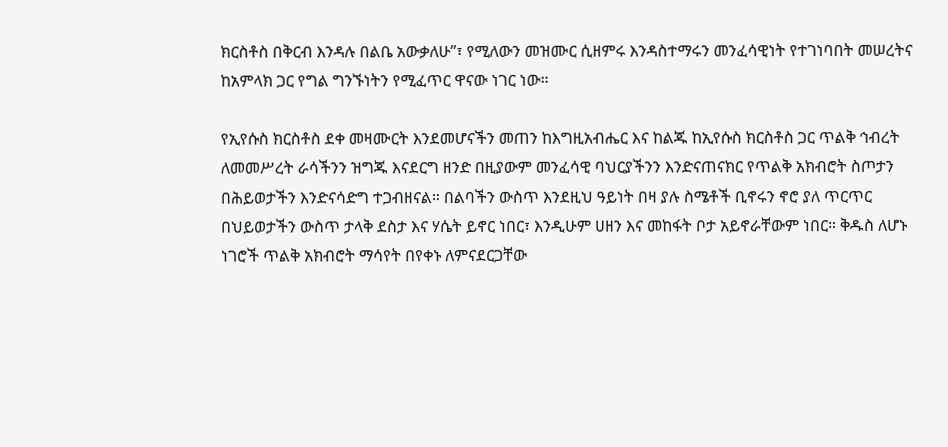ክርስቶስ በቅርብ እንዳሉ በልቤ አውቃለሁ”፣ የሚለውን መዝሙር ሲዘምሩ እንዳስተማሩን መንፈሳዊነት የተገነባበት መሠረትና ከአምላክ ጋር የግል ግንኙነትን የሚፈጥር ዋናው ነገር ነው።

የኢየሱስ ክርስቶስ ደቀ መዛሙርት እንደመሆናችን መጠን ከእግዚአብሔር እና ከልጁ ከኢየሱስ ክርስቶስ ጋር ጥልቅ ኅብረት ለመመሥረት ራሳችንን ዝግጁ እናደርግ ዘንድ በዚያውም መንፈሳዊ ባህርያችንን እንድናጠናክር የጥልቅ አክብሮት ስጦታን በሕይወታችን እንድናሳድግ ተጋብዘናል። በልባችን ውስጥ እንደዚህ ዓይነት በዛ ያሉ ስሜቶች ቢኖሩን ኖሮ ያለ ጥርጥር በህይወታችን ውስጥ ታላቅ ደስታ እና ሃሴት ይኖር ነበር፣ እንዲሁም ሀዘን እና መከፋት ቦታ አይኖራቸውም ነበር። ቅዱስ ለሆኑ ነገሮች ጥልቅ አክብሮት ማሳየት በየቀኑ ለምናደርጋቸው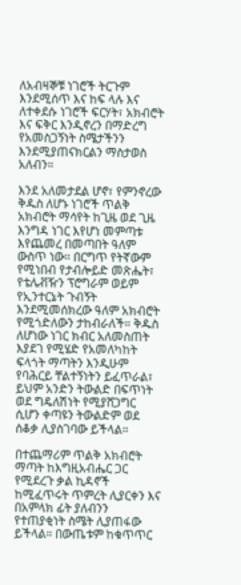ለአብዛኞቹ ነገሮች ትርጉም እንደሚሰጥ እና ከፍ ላሉ እና ለተቀደሱ ነገሮች ፍርሃት፣ አክብሮት እና ፍቅር እንዲኖረን በማድረግ የአመስጋኝነት ስሜታችንን እንደሚያጠናክርልን ማስታወስ አለብን።

እንደ አለመታደል ሆኖ፣ የምንኖረው ቅዱስ ለሆኑ ነገሮች ጥልቅ አክብሮት ማሳየት ከጊዜ ወደ ጊዜ እንግዳ ነገር እየሆነ መምጣቱ እየጨመረ በመጣበት ዓለም ውስጥ ነው። በርግጥ የትኛውም የሚነበብ የታብሎይድ መጽሔት፣ የቴሌቭዥን ፕሮግራም ወይም የኢንተርኔት ጉብኝት እንደሚመሰክረው ዓለም አክብሮት የሚጎድለውን ታከብራለች። ቅዱስ ለሆነው ነገር ክብር አለመስጠት እያደገ የሚሄድ የአመለካከት ፍላጎት ማጣትን እንዲሁም የባሕርይ ቸልተኝነትን ይፈጥራል፣ ይህም አንድን ትውልድ በፍጥነት ወደ ግዴለሽነት የሚያሸጋግር ሲሆን ቀጣዩን ትውልድም ወደ ሰቆቃ ሊያስገባው ይችላል።

በተጨማሪም ጥልቅ አክብሮት ማጣት ከእግዚአብሔር ጋር የሚደረጉ ቃል ኪዳኖች ከሚፈጥሩት ጥምረት ሊያርቀን እና በአምላክ ፊት ያለብንን የተጠያቂነት ስሜት ሊያጠፋው ይችላል። በውጤቱም ከቁጥጥር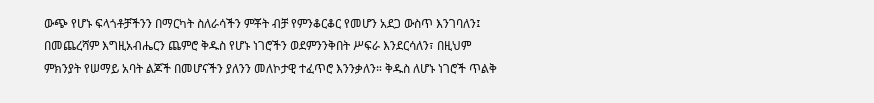ውጭ የሆኑ ፍላጎቶቻችንን በማርካት ስለራሳችን ምቾት ብቻ የምንቆርቆር የመሆን አደጋ ውስጥ እንገባለን፤ በመጨረሻም እግዚአብሔርን ጨምሮ ቅዱስ የሆኑ ነገሮችን ወደምንንቅበት ሥፍራ እንደርሳለን፣ በዚህም ምክንያት የሠማይ አባት ልጆች በመሆናችን ያለንን መለኮታዊ ተፈጥሮ እንንቃለን። ቅዱስ ለሆኑ ነገሮች ጥልቅ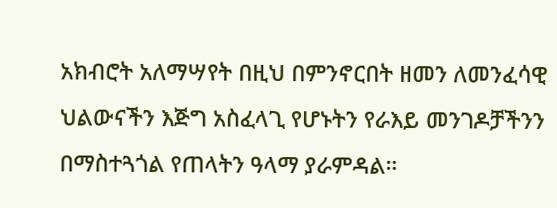አክብሮት አለማሣየት በዚህ በምንኖርበት ዘመን ለመንፈሳዊ ህልውናችን እጅግ አስፈላጊ የሆኑትን የራእይ መንገዶቻችንን በማስተጓጎል የጠላትን ዓላማ ያራምዳል።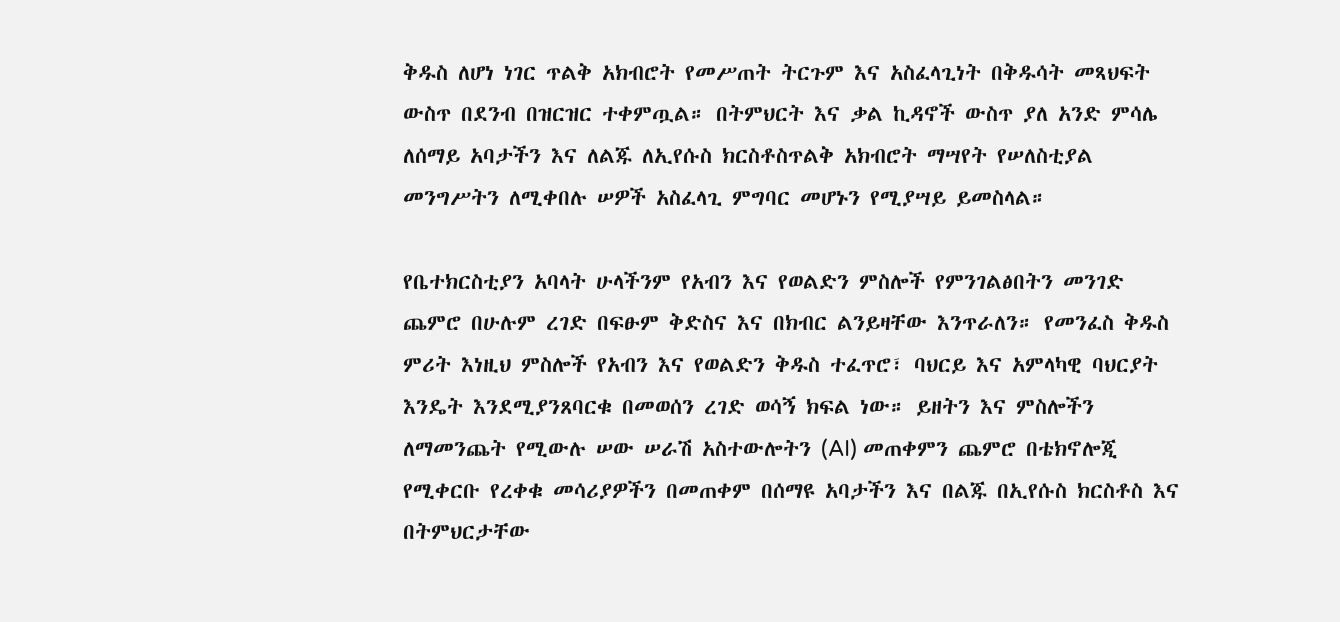ቅዱስ ለሆነ ነገር ጥልቅ አክብሮት የመሥጠት ትርጉም እና አስፈላጊነት በቅዱሳት መጻህፍት ውስጥ በደንብ በዝርዝር ተቀምጧል። በትምህርት እና ቃል ኪዳኖች ውስጥ ያለ አንድ ምሳሌ ለሰማይ አባታችን እና ለልጁ ለኢየሱስ ክርስቶስጥልቅ አክብሮት ማሣየት የሠለስቲያል መንግሥትን ለሚቀበሉ ሠዎች አስፈላጊ ምግባር መሆኑን የሚያሣይ ይመስላል።

የቤተክርስቲያን አባላት ሁላችንም የአብን እና የወልድን ምስሎች የምንገልፅበትን መንገድ ጨምሮ በሁሉም ረገድ በፍፁም ቅድስና እና በክብር ልንይዛቸው እንጥራለን። የመንፈስ ቅዱስ ምሪት እነዚህ ምስሎች የአብን እና የወልድን ቅዱስ ተፈጥሮ፣ ባህርይ እና አምላካዊ ባህርያት እንዴት እንደሚያንጸባርቁ በመወሰን ረገድ ወሳኝ ክፍል ነው። ይዘትን እና ምስሎችን ለማመንጨት የሚውሉ ሠው ሠራሽ አስተውሎትን (AI) መጠቀምን ጨምሮ በቴክኖሎጂ የሚቀርቡ የረቀቁ መሳሪያዎችን በመጠቀም በሰማዩ አባታችን እና በልጁ በኢየሱስ ክርስቶስ እና በትምህርታቸው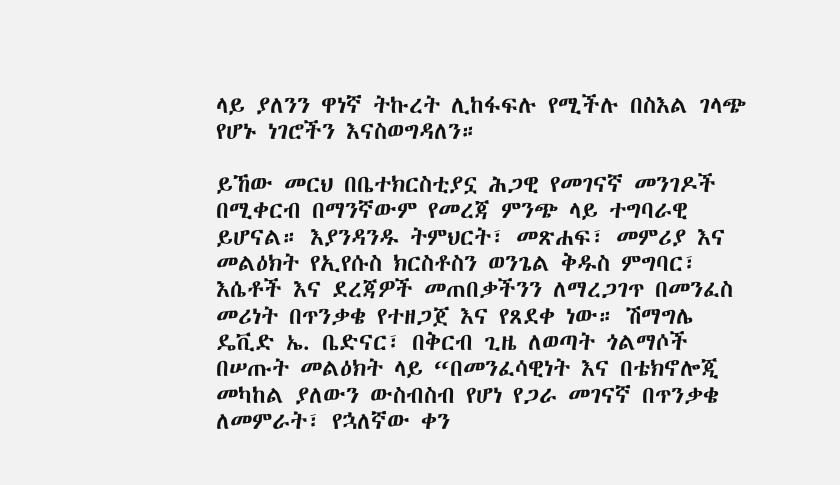ላይ ያለንን ዋነኛ ትኩረት ሊከፋፍሉ የሚችሉ በስእል ገላጭ የሆኑ ነገሮችን እናስወግዳለን።

ይኸው መርህ በቤተክርስቲያኗ ሕጋዊ የመገናኛ መንገዶች በሚቀርብ በማንኛውም የመረጃ ምንጭ ላይ ተግባራዊ ይሆናል። እያንዳንዱ ትምህርት፣ መጽሐፍ፣ መምሪያ እና መልዕክት የኢየሱስ ክርስቶስን ወንጌል ቅዱስ ምግባር፣ እሴቶች እና ደረጃዎች መጠበቃችንን ለማረጋገጥ በመንፈስ መሪነት በጥንቃቄ የተዘጋጀ እና የጸደቀ ነው። ሽማግሌ ዴቪድ ኤ. ቤድናር፣ በቅርብ ጊዜ ለወጣት ጎልማሶች በሠጡት መልዕክት ላይ “በመንፈሳዊነት እና በቴክኖሎጂ መካከል ያለውን ውስብስብ የሆነ የጋራ መገናኛ በጥንቃቄ ለመምራት፣ የኋለኛው ቀን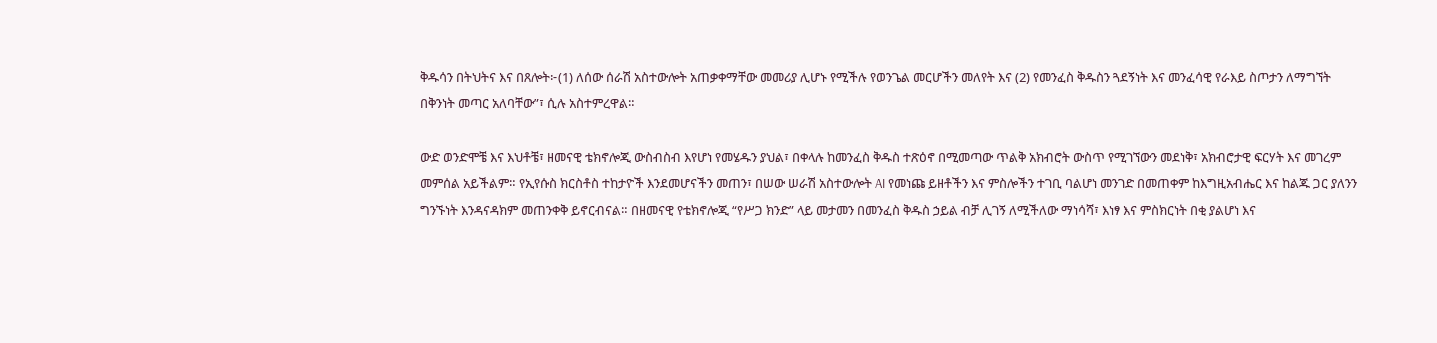ቅዱሳን በትህትና እና በጸሎት፦(1) ለሰው ሰራሽ አስተውሎት አጠቃቀማቸው መመሪያ ሊሆኑ የሚችሉ የወንጌል መርሆችን መለየት እና (2) የመንፈስ ቅዱስን ጓደኝነት እና መንፈሳዊ የራእይ ስጦታን ለማግኘት በቅንነት መጣር አለባቸው”፣ ሲሉ አስተምረዋል።

ውድ ወንድሞቼ እና እህቶቼ፣ ዘመናዊ ቴክኖሎጂ ውስብስብ እየሆነ የመሄዱን ያህል፣ በቀላሉ ከመንፈስ ቅዱስ ተጽዕኖ በሚመጣው ጥልቅ አክብሮት ውስጥ የሚገኘውን መደነቅ፣ አክብሮታዊ ፍርሃት እና መገረም መምሰል አይችልም። የኢየሱስ ክርስቶስ ተከታዮች እንደመሆናችን መጠን፣ በሠው ሠራሽ አስተውሎት AI የመነጩ ይዘቶችን እና ምስሎችን ተገቢ ባልሆነ መንገድ በመጠቀም ከእግዚአብሔር እና ከልጁ ጋር ያለንን ግንኙነት እንዳናዳክም መጠንቀቅ ይኖርብናል። በዘመናዊ የቴክኖሎጂ “የሥጋ ክንድ” ላይ መታመን በመንፈስ ቅዱስ ኃይል ብቻ ሊገኝ ለሚችለው ማነሳሻ፣ እነፃ እና ምስክርነት በቂ ያልሆነ እና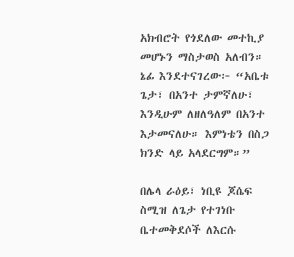አክብሮት የጎደለው መተኪያ መሆኑን ማስታወስ አለብን። ኔፊ እንደተናገረው፦ “አቤቱ ጌታ፣ በአንተ ታምኛለሁ፣ እንዲሁም ለዘለዓለም በአንተ እታመናለሁ። እምነቴን በስጋ ክንድ ላይ አላደርግም።”

በሌላ ራዕይ፣ ነቢዩ ጆሴፍ ስሚዝ ለጌታ የተገነቡ ቤተመቅደሶች ለእርሱ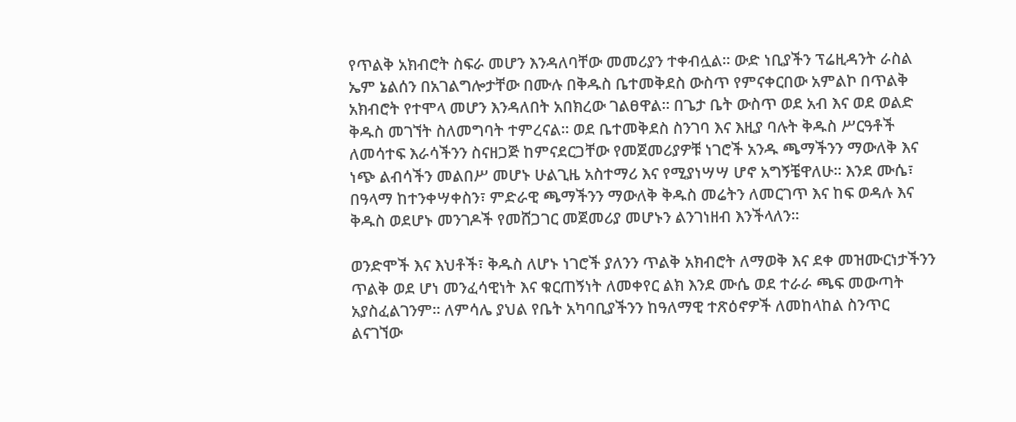የጥልቅ አክብሮት ስፍራ መሆን እንዳለባቸው መመሪያን ተቀብሏል። ውድ ነቢያችን ፕሬዚዳንት ራስል ኤም ኔልሰን በአገልግሎታቸው በሙሉ በቅዱስ ቤተመቅደስ ውስጥ የምናቀርበው አምልኮ በጥልቅ አክብሮት የተሞላ መሆን እንዳለበት አበክረው ገልፀዋል። በጌታ ቤት ውስጥ ወደ አብ እና ወደ ወልድ ቅዱስ መገኘት ስለመግባት ተምረናል። ወደ ቤተመቅደስ ስንገባ እና እዚያ ባሉት ቅዱስ ሥርዓቶች ለመሳተፍ እራሳችንን ስናዘጋጅ ከምናደርጋቸው የመጀመሪያዎቹ ነገሮች አንዱ ጫማችንን ማውለቅ እና ነጭ ልብሳችን መልበሥ መሆኑ ሁልጊዜ አስተማሪ እና የሚያነሣሣ ሆኖ አግኝቼዋለሁ። እንደ ሙሴ፣ በዓላማ ከተንቀሣቀስን፣ ምድራዊ ጫማችንን ማውለቅ ቅዱስ መሬትን ለመርገጥ እና ከፍ ወዳሉ እና ቅዱስ ወደሆኑ መንገዶች የመሸጋገር መጀመሪያ መሆኑን ልንገነዘብ እንችላለን።

ወንድሞች እና እህቶች፣ ቅዱስ ለሆኑ ነገሮች ያለንን ጥልቅ አክብሮት ለማወቅ እና ደቀ መዝሙርነታችንን ጥልቅ ወደ ሆነ መንፈሳዊነት እና ቁርጠኝነት ለመቀየር ልክ እንደ ሙሴ ወደ ተራራ ጫፍ መውጣት አያስፈልገንም። ለምሳሌ ያህል የቤት አካባቢያችንን ከዓለማዊ ተጽዕኖዎች ለመከላከል ስንጥር ልናገኘው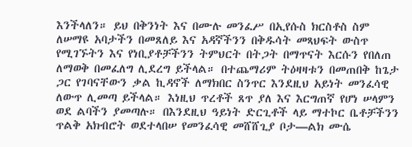እንችላለን። ይህ በቅንነት እና በሙሉ መንፈሥ በኢየሱስ ክርስቶስ ስም ለሠማዩ አባታችን በመጸለይ እና አዳኛችንን በቅዱሳት መጻህፍት ውስጥ የሚገኙትን እና የነቢያቶቻችንን ትምህርት በትጋት በማጥናት እርሱን የበለጠ ለማወቅ በመፈለግ ሊደረግ ይችላል። በተጨማሪም ትዕዛዛቱን በመጠበቅ ከጌታ ጋር የገባናቸውን ቃል ኪዳኖች ለማክበር ስንጥር እንደዚህ አይነት መንፈሳዊ ለውጥ ሊመጣ ይችላል። እነዚህ ጥረቶች ጸጥ ያለ እና እርግጠኛ የሆነ ሠላምን ወደ ልባችን ያመጣሉ። በእንደዚህ ዓይነት ድርጊቶች ላይ ማተኮር ቤቶቻችንን ጥልቅ አክብሮት ወደተላበሠ የመንፈሳዊ መሸሸጊያ ቦታ—ልክ ሙሴ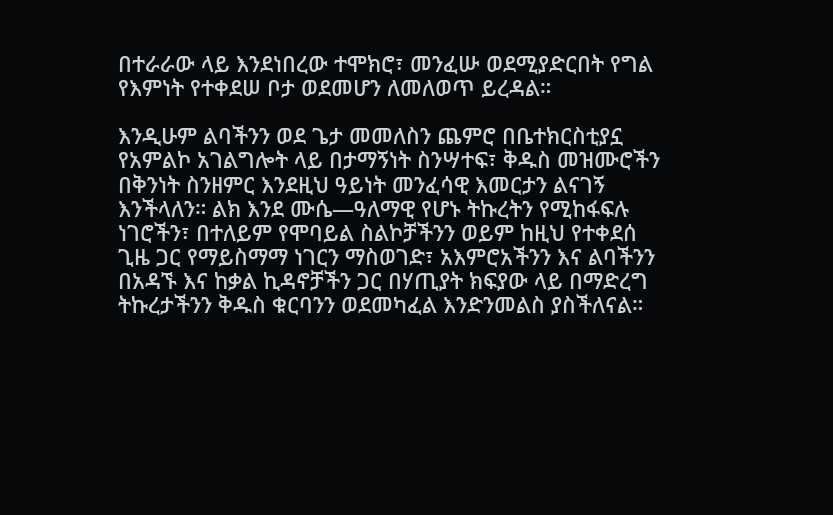በተራራው ላይ እንደነበረው ተሞክሮ፣ መንፈሡ ወደሚያድርበት የግል የእምነት የተቀደሠ ቦታ ወደመሆን ለመለወጥ ይረዳል።

እንዲሁም ልባችንን ወደ ጌታ መመለስን ጨምሮ በቤተክርስቲያኗ የአምልኮ አገልግሎት ላይ በታማኝነት ስንሣተፍ፣ ቅዱስ መዝሙሮችን በቅንነት ስንዘምር እንደዚህ ዓይነት መንፈሳዊ እመርታን ልናገኝ እንችላለን። ልክ እንደ ሙሴ—ዓለማዊ የሆኑ ትኩረትን የሚከፋፍሉ ነገሮችን፣ በተለይም የሞባይል ስልኮቻችንን ወይም ከዚህ የተቀደሰ ጊዜ ጋር የማይስማማ ነገርን ማስወገድ፣ አእምሮአችንን እና ልባችንን በአዳኙ እና ከቃል ኪዳኖቻችን ጋር በሃጢያት ክፍያው ላይ በማድረግ ትኩረታችንን ቅዱስ ቁርባንን ወደመካፈል እንድንመልስ ያስችለናል።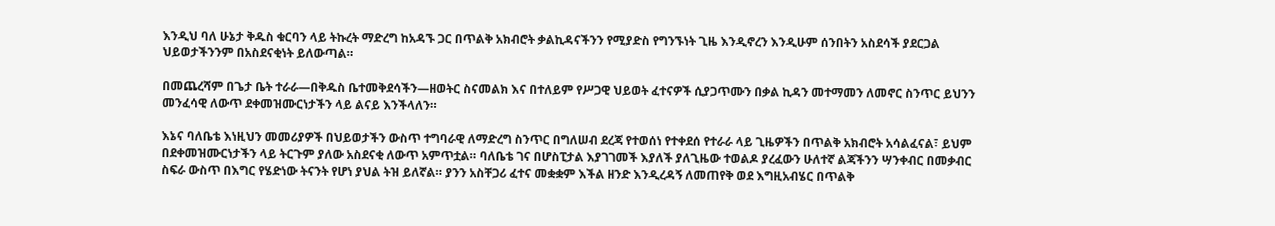እንዲህ ባለ ሁኔታ ቅዱስ ቁርባን ላይ ትኩረት ማድረግ ከአዳኙ ጋር በጥልቅ አክብሮት ቃልኪዳናችንን የሚያድስ የግንኙነት ጊዜ እንዲኖረን እንዲሁም ሰንበትን አስደሳች ያደርጋል ህይወታችንንም በአስደናቂነት ይለውጣል።

በመጨረሻም በጌታ ቤት ተራራ—በቅዱስ ቤተመቅደሳችን—ዘወትር ስናመልክ እና በተለይም የሥጋዊ ህይወት ፈተናዎች ሲያጋጥሙን በቃል ኪዳን መተማመን ለመኖር ስንጥር ይህንን መንፈሳዊ ለውጥ ደቀመዝሙርነታችን ላይ ልናይ እንችላለን።

እኔና ባለቤቴ እነዚህን መመሪያዎች በህይወታችን ውስጥ ተግባራዊ ለማድረግ ስንጥር በግለሠብ ደረጃ የተወሰነ የተቀደሰ የተራራ ላይ ጊዜዎችን በጥልቅ አክብሮት አሳልፈናል፣ ይህም በደቀመዝሙርነታችን ላይ ትርጉም ያለው አስደናቂ ለውጥ አምጥቷል። ባለቤቴ ገና በሆስፒታል እያገገመች እያለች ያለጊዜው ተወልዶ ያረፈውን ሁለተኛ ልጃችንን ሣንቀብር በመቃብር ስፍራ ውስጥ በእግር የሄድነው ትናንት የሆነ ያህል ትዝ ይለኛል። ያንን አስቸጋሪ ፈተና መቋቋም እችል ዘንድ እንዲረዳኝ ለመጠየቅ ወደ እግዚአብሄር በጥልቅ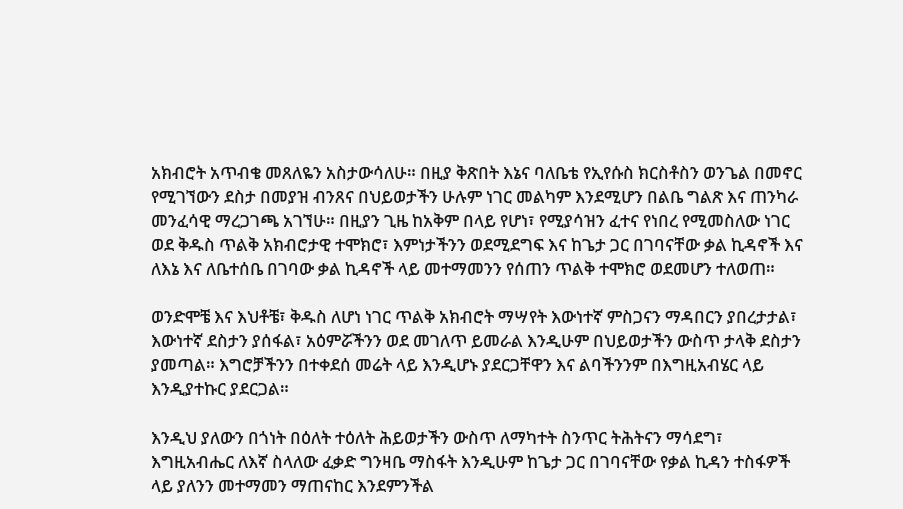አክብሮት አጥብቄ መጸለዬን አስታውሳለሁ። በዚያ ቅጽበት እኔና ባለቤቴ የኢየሱስ ክርስቶስን ወንጌል በመኖር የሚገኘውን ደስታ በመያዝ ብንጸና በህይወታችን ሁሉም ነገር መልካም እንደሚሆን በልቤ ግልጽ እና ጠንካራ መንፈሳዊ ማረጋገጫ አገኘሁ። በዚያን ጊዜ ከአቅም በላይ የሆነ፣ የሚያሳዝን ፈተና የነበረ የሚመስለው ነገር ወደ ቅዱስ ጥልቅ አክብሮታዊ ተሞክሮ፣ እምነታችንን ወደሚደግፍ እና ከጌታ ጋር በገባናቸው ቃል ኪዳኖች እና ለእኔ እና ለቤተሰቤ በገባው ቃል ኪዳኖች ላይ መተማመንን የሰጠን ጥልቅ ተሞክሮ ወደመሆን ተለወጠ።

ወንድሞቼ እና እህቶቼ፣ ቅዱስ ለሆነ ነገር ጥልቅ አክብሮት ማሣየት እውነተኛ ምስጋናን ማዳበርን ያበረታታል፣ እውነተኛ ደስታን ያሰፋል፣ አዕምሯችንን ወደ መገለጥ ይመራል እንዲሁም በህይወታችን ውስጥ ታላቅ ደስታን ያመጣል። እግሮቻችንን በተቀደሰ መሬት ላይ እንዲሆኑ ያደርጋቸዋን እና ልባችንንም በእግዚአብሄር ላይ እንዲያተኩር ያደርጋል።

እንዲህ ያለውን በጎነት በዕለት ተዕለት ሕይወታችን ውስጥ ለማካተት ስንጥር ትሕትናን ማሳደግ፣ እግዚአብሔር ለእኛ ስላለው ፈቃድ ግንዛቤ ማስፋት እንዲሁም ከጌታ ጋር በገባናቸው የቃል ኪዳን ተስፋዎች ላይ ያለንን መተማመን ማጠናከር እንደምንችል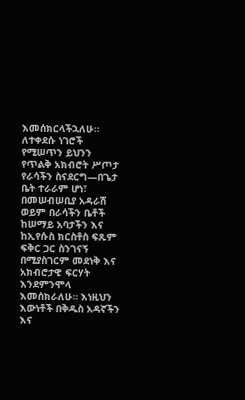እመሰክርላችኋለሁ። ለተቀደሱ ነገሮች የሚሠጥን ይህንን የጥልቅ አክብሮት ሥጦታ የራሳችን ስናደርግ—በጌታ ቤት ተራራም ሆነ፣ በመሠብሠቢያ አዳራሽ ወይም በራሳችን ቤቶች ከሠማይ አባታችን እና ከኢየሱስ ክርስቶስ ፍጹም ፍቅር ጋር ስንገናኝ በሚያስገርም መደነቅ እና አክብሮታዊ ፍርሃት እንደምንሞላ እመሰክራለሁ። እነዚህን እውነቶች በቅዱስ አዳኛችን እና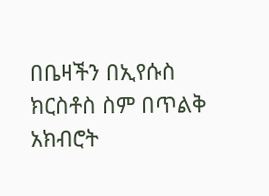በቤዛችን በኢየሱስ ክርስቶስ ስም በጥልቅ አክብሮት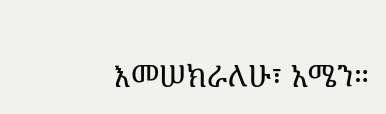እመሠክራለሁ፣ አሜን።